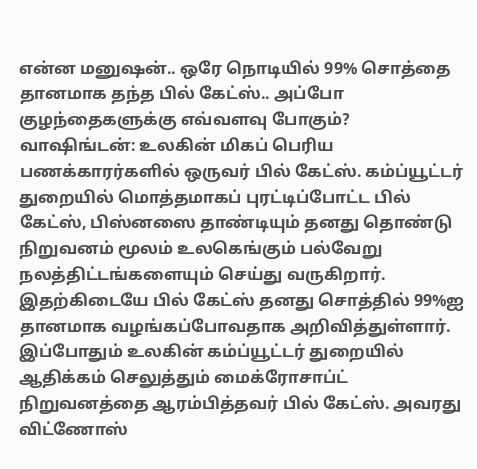என்ன மனுஷன்.. ஒரே நொடியில் 99% சொத்தை தானமாக தந்த பில் கேட்ஸ்.. அப்போ குழந்தைகளுக்கு எவ்வளவு போகும்?
வாஷிங்டன்: உலகின் மிகப் பெரிய பணக்காரர்களில் ஒருவர் பில் கேட்ஸ். கம்ப்யூட்டர் துறையில் மொத்தமாகப் புரட்டிப்போட்ட பில் கேட்ஸ், பிஸ்னஸை தாண்டியும் தனது தொண்டு நிறுவனம் மூலம் உலகெங்கும் பல்வேறு நலத்திட்டங்களையும் செய்து வருகிறார். இதற்கிடையே பில் கேட்ஸ் தனது சொத்தில் 99%ஐ தானமாக வழங்கப்போவதாக அறிவித்துள்ளார்.
இப்போதும் உலகின் கம்ப்யூட்டர் துறையில் ஆதிக்கம் செலுத்தும் மைக்ரோசாப்ட் நிறுவனத்தை ஆரம்பித்தவர் பில் கேட்ஸ். அவரது விட்ணோஸ்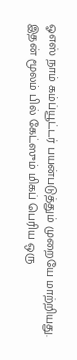ஓஎஸ் நாம் கம்ப்யூட்டர் பயன்படுத்தும் முறையே மாற்றியது. இதன் மூலம் பில் கேட்ஸும் மிகப் பெரிய ஒரு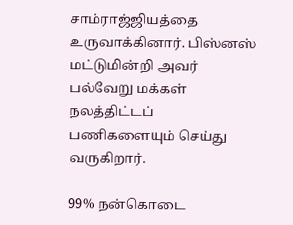சாம்ராஜ்ஜியத்தை உருவாக்கினார். பிஸ்னஸ் மட்டுமின்றி அவர் பல்வேறு மக்கள் நலத்திட்டப் பணிகளையும் செய்து வருகிறார்.

99% நன்கொடை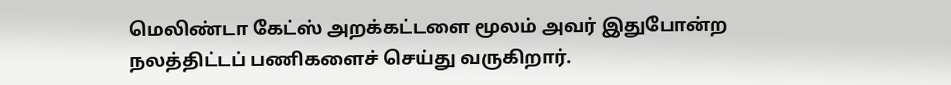மெலிண்டா கேட்ஸ் அறக்கட்டளை மூலம் அவர் இதுபோன்ற நலத்திட்டப் பணிகளைச் செய்து வருகிறார்.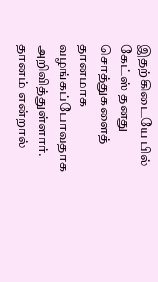இதற்கிடையே பில் கேட்ஸ் தனது சொத்துகளைத் தானமாக வழங்கப்போவதாக அறிவித்துள்ளார். தானம் என்றால்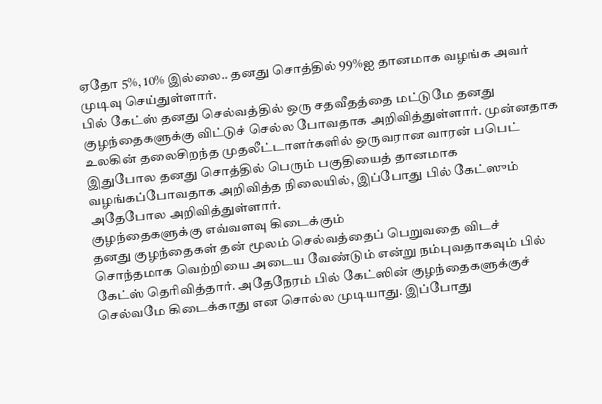ஏதோ 5%, 10% இல்லை.. தனது சொத்தில் 99%ஐ தானமாக வழங்க அவர் முடிவு செய்துள்ளார்.
பில் கேட்ஸ் தனது செல்வத்தில் ஒரு சதவீதத்தை மட்டுமே தனது குழந்தைகளுக்கு விட்டுச் செல்ல போவதாக அறிவித்துள்ளார். முன்னதாக உலகின் தலைசிறந்த முதலீட்டாளர்களில் ஒருவரான வாரன் பபெட் இதுபோல தனது சொத்தில் பெரும் பகுதியைத் தானமாக வழங்கப்போவதாக அறிவித்த நிலையில், இப்போது பில் கேட்ஸும் அதேபோல அறிவித்துள்ளார்.
குழந்தைகளுக்கு எவ்வளவு கிடைக்கும்
தனது குழந்தைகள் தன் மூலம் செல்வத்தைப் பெறுவதை விடச் சொந்தமாக வெற்றியை அடைய வேண்டும் என்று நம்புவதாகவும் பில் கேட்ஸ் தெரிவித்தார். அதேநேரம் பில் கேட்ஸின் குழந்தைகளுக்குச் செல்வமே கிடைக்காது என சொல்ல முடியாது. இப்போது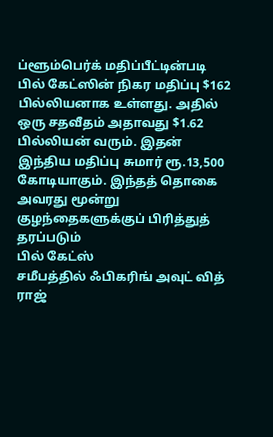ப்ளூம்பெர்க் மதிப்பீட்டின்படி பில் கேட்ஸின் நிகர மதிப்பு $162 பில்லியனாக உள்ளது. அதில் ஒரு சதவீதம் அதாவது $1.62 பில்லியன் வரும். இதன் இந்திய மதிப்பு சுமார் ரூ.13,500 கோடியாகும். இந்தத் தொகை அவரது மூன்று குழந்தைகளுக்குப் பிரித்துத் தரப்படும்
பில் கேட்ஸ்
சமீபத்தில் ஃபிகரிங் அவுட் வித் ராஜ்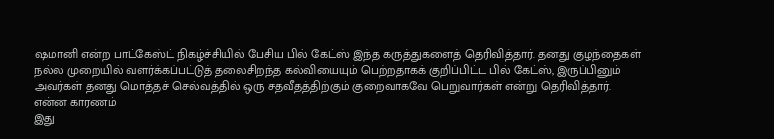ஷமானி என்ற பாட்கேஸ்ட் நிகழ்ச்சியில் பேசிய பில் கேட்ஸ் இந்த கருத்துகளைத் தெரிவித்தார். தனது குழந்தைகள் நல்ல முறையில் வளர்க்கப்பட்டுத் தலைசிறந்த கல்வியையும் பெற்றதாகக் குறிப்பிட்ட பில் கேட்ஸ், இருப்பினும் அவர்கள் தனது மொத்தச் செல்வத்தில் ஒரு சதவீதத்திற்கும் குறைவாகவே பெறுவார்கள் என்று தெரிவித்தார்.
என்ன காரணம்
இது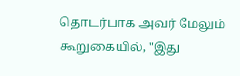தொடர்பாக அவர் மேலும் கூறுகையில், "இது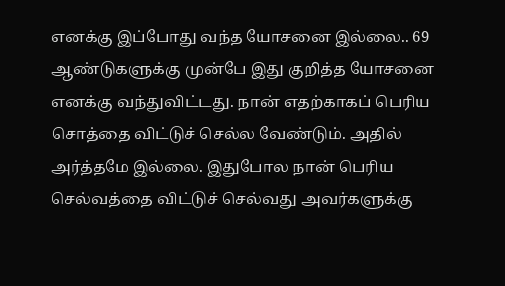எனக்கு இப்போது வந்த யோசனை இல்லை.. 69 ஆண்டுகளுக்கு முன்பே இது குறித்த யோசனை எனக்கு வந்துவிட்டது. நான் எதற்காகப் பெரிய சொத்தை விட்டுச் செல்ல வேண்டும். அதில் அர்த்தமே இல்லை. இதுபோல நான் பெரிய செல்வத்தை விட்டுச் செல்வது அவர்களுக்கு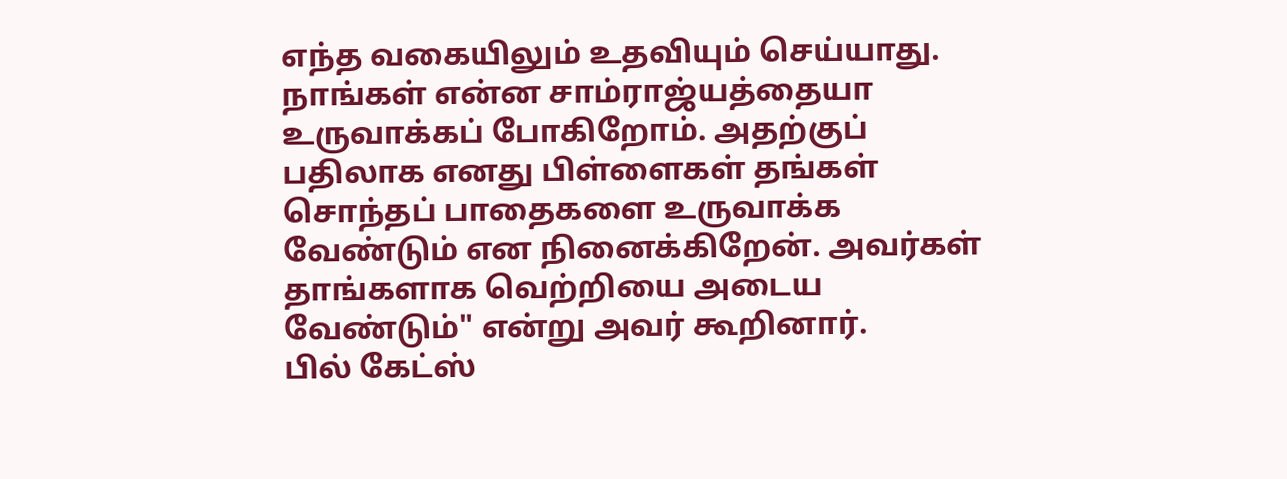எந்த வகையிலும் உதவியும் செய்யாது. நாங்கள் என்ன சாம்ராஜ்யத்தையா உருவாக்கப் போகிறோம். அதற்குப் பதிலாக எனது பிள்ளைகள் தங்கள் சொந்தப் பாதைகளை உருவாக்க வேண்டும் என நினைக்கிறேன். அவர்கள் தாங்களாக வெற்றியை அடைய வேண்டும்" என்று அவர் கூறினார்.
பில் கேட்ஸ்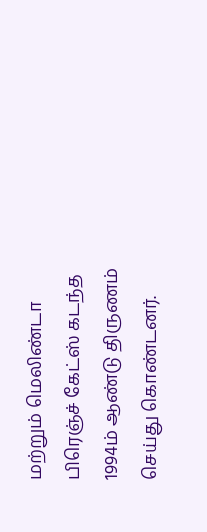மற்றும் மெலிண்டா பிரெஞ்ச் கேட்ஸ் கடந்த 1994ம் ஆண்டு திருணம் செய்து கொண்டனர்.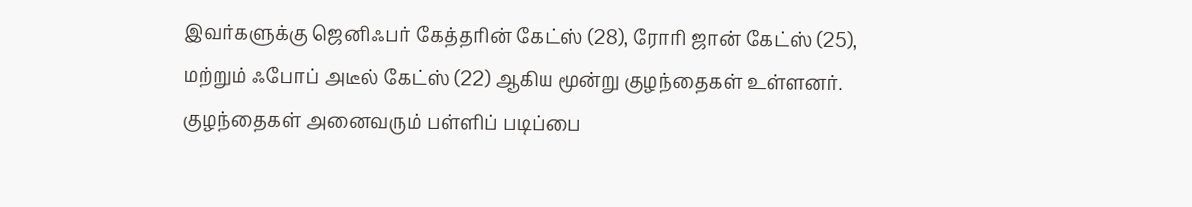இவர்களுக்கு ஜெனிஃபர் கேத்தரின் கேட்ஸ் (28), ரோரி ஜான் கேட்ஸ் (25), மற்றும் ஃபோப் அடீல் கேட்ஸ் (22) ஆகிய மூன்று குழந்தைகள் உள்ளனர். குழந்தைகள் அனைவரும் பள்ளிப் படிப்பை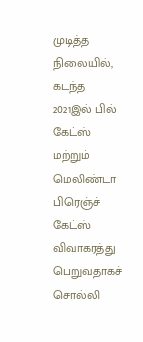முடித்த நிலையில், கடந்த 2021இல் பில் கேட்ஸ் மற்றும் மெலிண்டா பிரெஞ்ச் கேட்ஸ் விவாகரத்து பெறுவதாகச் சொல்லி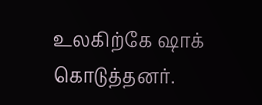உலகிற்கே ஷாக் கொடுத்தனர்.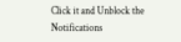Click it and Unblock the Notifications